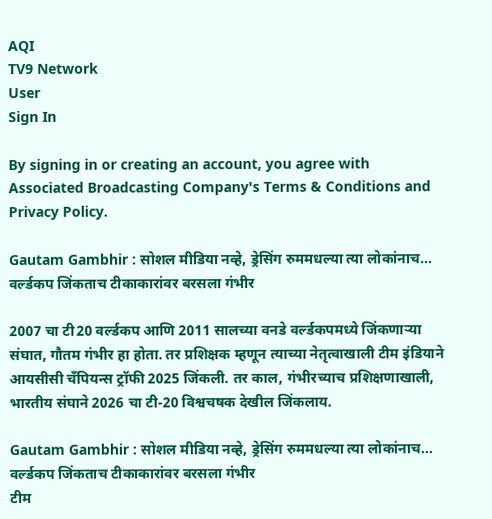AQI
TV9 Network
User
Sign In

By signing in or creating an account, you agree with Associated Broadcasting Company's Terms & Conditions and Privacy Policy.

Gautam Gambhir : सोशल मीडिया नव्हे, ड्रेसिंग रुममधल्या त्या लोकांनाच… वर्ल्डकप जिंकताच टीकाकारांवर बरसला गंभीर

2007 चा टी20 वर्ल्डकप आणि 2011 सालच्या वनडे वर्ल्डकपमध्ये जिंकणाऱ्या संघात, गौतम गंभीर हा होता. तर प्रशिक्षक म्हणून त्याच्या नेतृत्वाखाली टीम इंडियाने आयसीसी चँपियन्स ट्रॉफी 2025 जिंकली. तर काल, गंभीरच्याच प्रशिक्षणाखाली, भारतीय संघाने 2026 चा टी-20 विश्वचषक देखील जिंकलाय.

Gautam Gambhir : सोशल मीडिया नव्हे, ड्रेसिंग रुममधल्या त्या लोकांनाच... वर्ल्डकप जिंकताच टीकाकारांवर बरसला गंभीर
टीम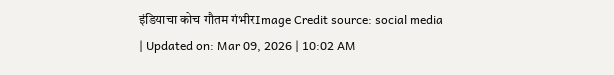इंडियाचा कोच गौतम गंभीरImage Credit source: social media
| Updated on: Mar 09, 2026 | 10:02 AM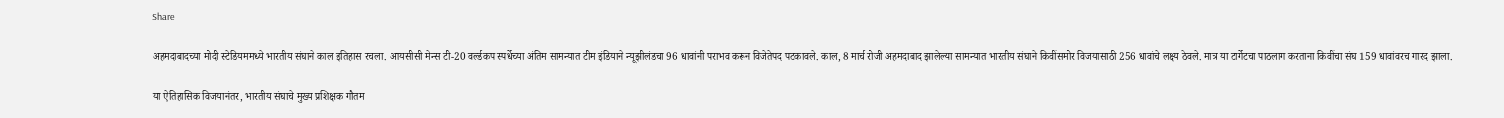Share

अहमदाबादच्या मोदी स्टेडियममध्ये भारतीय संघाने काल इतिहास रचला. आयसीसी मेन्स टी-20 वर्ल्डकप स्पर्धेच्या अंतिम सामन्यात टीम इंडियाने न्यूझीलंडचा 96 धावांनी पराभव करून विजेतेपद पटकावले. काल, 8 मार्च रोजी अहमदाबाद झालेल्या सामन्यात भारतीय संघाने किवींसमोर विजयासाठी 256 धावांचे लक्ष्य ठेवले. मात्र या टार्गेटचा पाठलाग करताना किवींचा संघ 159 धावांवरच गारद झाला.

या ऐतिहासिक विजयानंतर, भारतीय संघाचे मुख्य प्रशिक्षक गौतम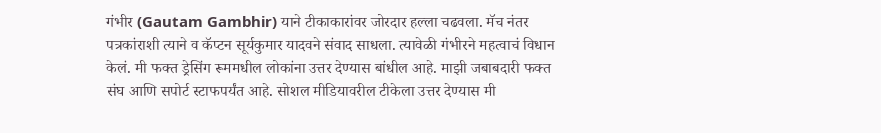गंभीर (Gautam Gambhir) याने टीकाकारांवर जोरदार हल्ला चढवला. मॅच नंतर पत्रकांराशी त्याने व कॅप्टन सूर्यकुमार यादवने संवाद साधला. त्यावेळी गंभीरने महत्वाचं विधान केलं. मी फक्त ड्रेसिंग रूममधील लोकांना उत्तर देण्यास बांधील आहे. माझी जबाबदारी फक्त संघ आणि सपोर्ट स्टाफपर्यंत आहे. सोशल मीडियावरील टीकेला उत्तर देण्यास मी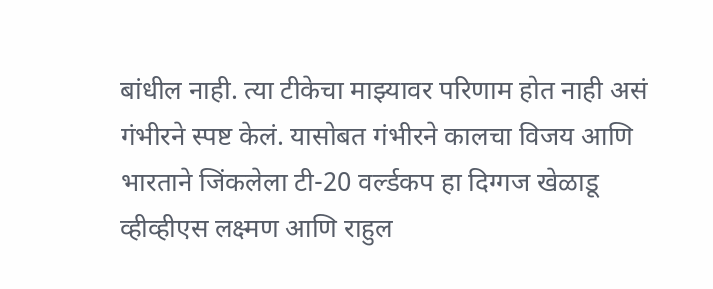बांधील नाही. त्या टीकेचा माझ्यावर परिणाम होत नाही असं गंभीरने स्पष्ट केलं. यासोबत गंभीरने कालचा विजय आणि भारताने जिंकलेला टी-20 वर्ल्डकप हा दिग्गज खेळाडू व्हीव्हीएस लक्ष्मण आणि राहुल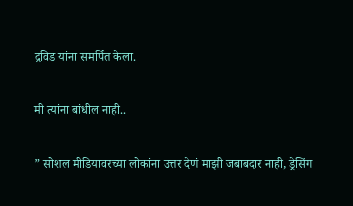द्रविड यांना समर्पित केला.

मी त्यांना बांधील नाही..

” सोशल मीडियावरच्या लोकांना उत्तर देणं माझी जबाबदार नाही, ड्रेसिंग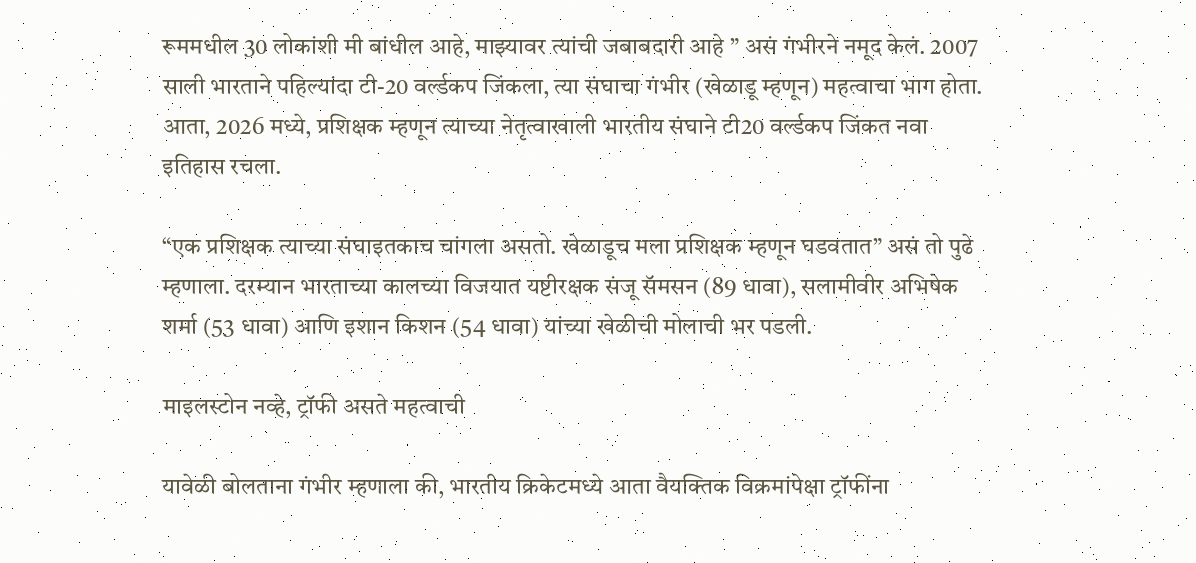रूममधील 30 लोकांशी मी बांधील आहे, माझ्यावर त्यांची जबाबदारी आहे ” असं गंभीरने नमूद केलं. 2007 साली भारताने पहिल्यांदा टी-20 वर्ल्डकप जिंकला, त्या संघाचा गंभीर (खेळाडू म्हणून) महत्वाचा भाग होता. आता, 2026 मध्ये, प्रशिक्षक म्हणून त्याच्या नेतृत्वाखाली भारतीय संघाने टी20 वर्ल्डकप जिंकत नवा इतिहास रचला.

“एक प्रशिक्षक त्याच्या संघाइतकाच चांगला असतो. खेळाडूच मला प्रशिक्षक म्हणून घडवतात” असं तो पुढे म्हणाला. दरम्यान भारताच्या कालच्या विजयात यष्टीरक्षक संजू सॅमसन (89 धावा), सलामीवीर अभिषेक शर्मा (53 धावा) आणि इशान किशन (54 धावा) यांच्या खेळीची मोलाची भर पडली.

माइलस्टोन नव्हे, ट्रॉफी असते महत्वाची

यावेळी बोलताना गंभीर म्हणाला की, भारतीय क्रिकेटमध्ये आता वैयक्तिक विक्रमांपेक्षा ट्रॉफींना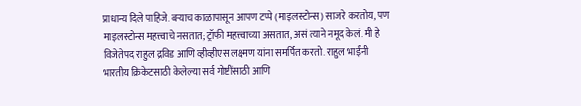प्राधान्य दिले पाहिजे. बऱ्याच काळापासून आपण टप्पे (माइलस्टोन्स) साजरे करतोय, पण माइलस्टोन्स महत्त्वाचे नसतात; ट्रॉफी महत्त्वाच्या असतात, असं त्याने नमूद केलं. मी हे विजेतेपद राहुल द्रविड आणि व्हीव्हीएस लक्ष्मण यांना समर्पित करतो. राहुल भाईंनी भारतीय क्रिकेटसाठी केलेल्या सर्व गोष्टींसाठी आणि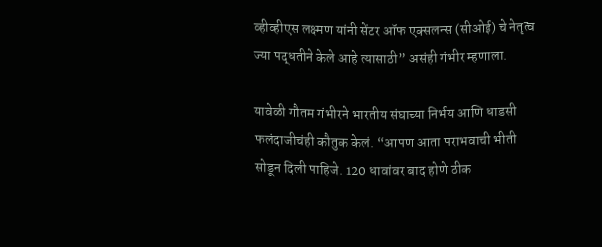व्हीव्हीएस लक्ष्मण यांनी सेंटर ऑफ एक्सलन्स (सीओई) चे नेतृत्व ज्या पद्धतीने केले आहे त्यासाठी” असंही गंभीर म्हणाला.

यावेळी गौतम गंभीरने भारतीय संघाच्या निर्भय आणि धाडसी फलंदाजीचंही कौतुक केलं. “आपण आता पराभवाची भीती सोडून दिली पाहिजे. 120 धावांवर बाद होणे ठीक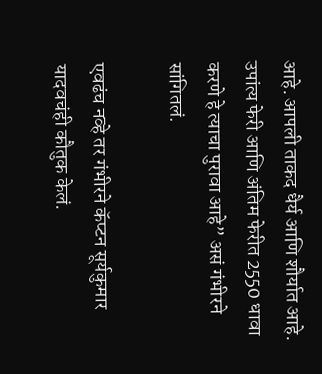आहे. आपली ताकद धैर्य आणि शौर्यात आहे. उपांत्य फेरी आणि अंतिम फेरीत 2550 धावा करणे हे त्याचा पुरावा आहे” असं गंभीरने सांगितलं.

एवढंच नव्हे तर गंभीरने कॅप्टन सूर्यकुमार यादवचंही कौतुक केलं.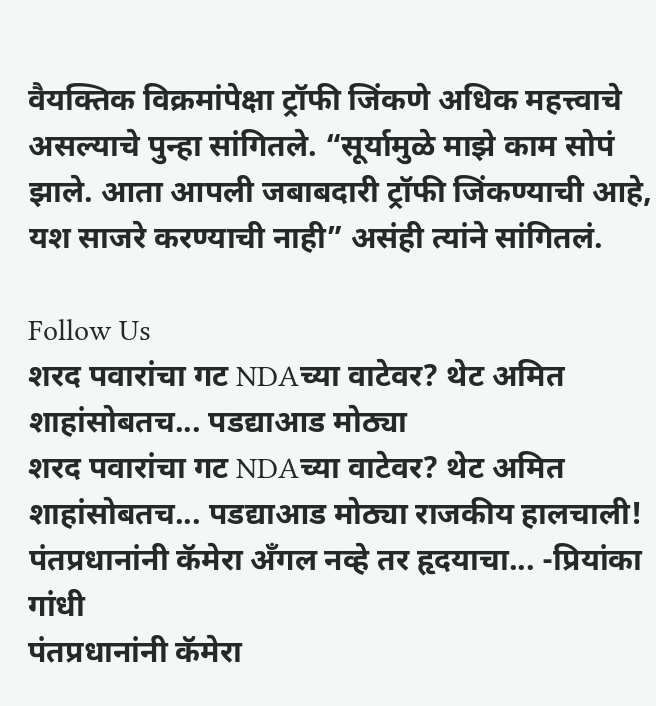वैयक्तिक विक्रमांपेक्षा ट्रॉफी जिंकणे अधिक महत्त्वाचे असल्याचे पुन्हा सांगितले. “सूर्यामुळे माझे काम सोपं झाले. आता आपली जबाबदारी ट्रॉफी जिंकण्याची आहे, यश साजरे करण्याची नाही” असंही त्यांने सांगितलं.

Follow Us
शरद पवारांचा गट NDAच्या वाटेवर? थेट अमित शाहांसोबतच... पडद्याआड मोठ्या
शरद पवारांचा गट NDAच्या वाटेवर? थेट अमित शाहांसोबतच... पडद्याआड मोठ्या राजकीय हालचाली!
पंतप्रधानांनी कॅमेरा अँगल नव्हे तर हृदयाचा... -प्रियांका गांधी
पंतप्रधानांनी कॅमेरा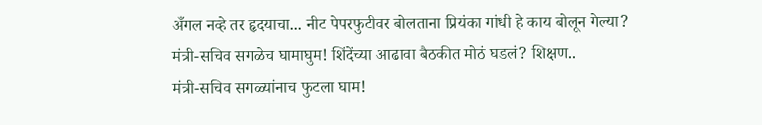अँगल नव्हे तर हृदयाचा... नीट पेपरफुटीवर बोलताना प्रियंका गांधी हे काय बोलून गेल्या?
मंत्री-सचिव सगळेच घामाघुम! शिंदेंच्या आढावा बैठकीत मोठं घडलं? शिक्षण..
मंत्री-सचिव सगळ्यांनाच फुटला घाम!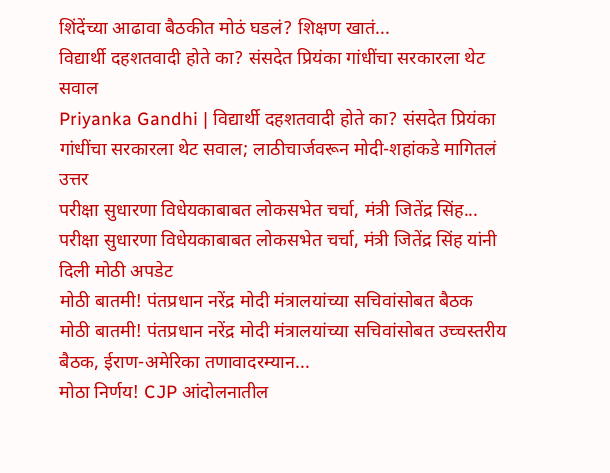शिंदेंच्या आढावा बैठकीत मोठं घडलं? शिक्षण खातं...
विद्यार्थी दहशतवादी होते का? संसदेत प्रियंका गांधींचा सरकारला थेट सवाल
Priyanka Gandhi | विद्यार्थी दहशतवादी होते का? संसदेत प्रियंका गांधींचा सरकारला थेट सवाल; लाठीचार्जवरून मोदी-शहांकडे मागितलं उत्तर
परीक्षा सुधारणा विधेयकाबाबत लोकसभेत चर्चा, मंत्री जितेंद्र सिंह...
परीक्षा सुधारणा विधेयकाबाबत लोकसभेत चर्चा, मंत्री जितेंद्र सिंह यांनी दिली मोठी अपडेट
मोठी बातमी! पंतप्रधान नरेंद्र मोदी मंत्रालयांच्या सचिवांसोबत बैठक
मोठी बातमी! पंतप्रधान नरेंद्र मोदी मंत्रालयांच्या सचिवांसोबत उच्चस्तरीय बैठक, ईराण-अमेरिका तणावादरम्यान...
मोठा निर्णय! CJP आंदोलनातील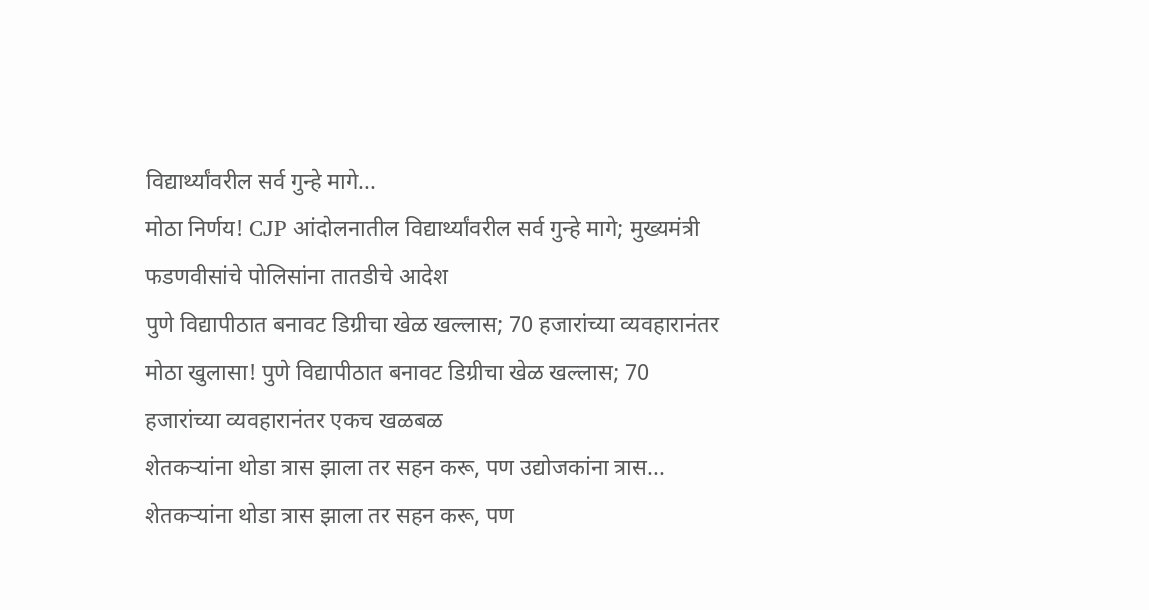विद्यार्थ्यांवरील सर्व गुन्हे मागे...
मोठा निर्णय! CJP आंदोलनातील विद्यार्थ्यांवरील सर्व गुन्हे मागे; मुख्यमंत्री फडणवीसांचे पोलिसांना तातडीचे आदेश
पुणे विद्यापीठात बनावट डिग्रीचा खेळ खल्लास; 70 हजारांच्या व्यवहारानंतर
मोठा खुलासा! पुणे विद्यापीठात बनावट डिग्रीचा खेळ खल्लास; 70 हजारांच्या व्यवहारानंतर एकच खळबळ
शेतकऱ्यांना थोडा त्रास झाला तर सहन करू, पण उद्योजकांना त्रास...
शेतकऱ्यांना थोडा त्रास झाला तर सहन करू, पण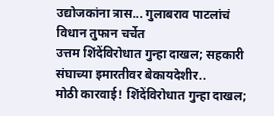उद्योजकांना त्रास... गुलाबराव पाटलांचं विधान तुफान चर्चेत
उत्तम शिंदेंविरोधात गुन्हा दाखल; सहकारी संघाच्या इमारतीवर बेकायदेशीर..
मोठी कारवाई! शिंदेंविरोधात गुन्हा दाखल;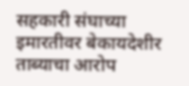सहकारी संघाच्या इमारतीवर बेकायदेशीर ताब्याचा आरोप